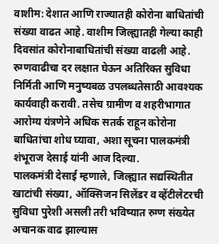वाशीम: देशात आणि राज्यातही कोरोना बाधितांची संख्या वाढत आहे. वाशीम जिल्ह्यातही गेल्या काही दिवसांत कोरोनाबाधितांची संख्या वाढली आहे. रुग्णवाढीचा दर लक्षात घेऊन अतिरिक्त सुविधा निर्मिती आणि मनुष्यबळ उपलब्धतेसाठी आवश्यक कार्यवाही करावी. तसेच ग्रामीण व शहरीभागात आरोग्य यंत्रणेने अधिक सतर्क राहून कोरोना बाधितांचा शोध घ्यावा, अशा सूचना पालकमंत्री शंभूराज देसाई यांनी आज दिल्या.
पालकमंत्री देसाई म्हणाले, जिल्ह्यात सद्यस्थितीत खाटांची संख्या, ऑक्सिजन सिलेंडर व व्हेंटीलेटरची सुविधा पुरेशी असली तरी भविष्यात रुग्ण संख्येत अचानक वाढ झाल्यास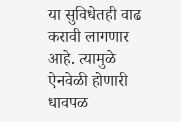या सुविधेतही वाढ करावी लागणार आहे. त्यामुळे ऐनवेळी होणारी धावपळ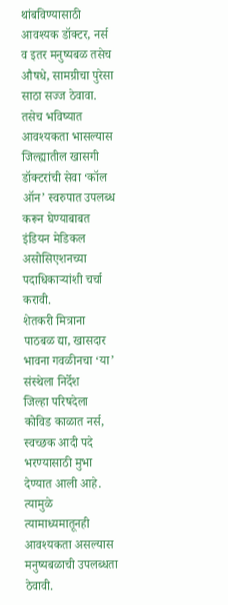थांबविण्यासाठी आवश्यक डॉक्टर, नर्स व इतर मनुष्यबळ तसेच औषधे, सामग्रीचा पुरेसा साठा सज्ज ठेवावा. तसेच भविष्यात आवश्यकता भासल्यास जिल्ह्यातील खासगी डॉक्टरांची सेवा ‘कॉल ऑन’ स्वरुपात उपलब्ध करून घेण्याबाबत इंडियन मेडिकल असोसिएशनच्या पदाधिकाऱ्यांशी चर्चा करावी.
शेतकरी मित्राना पाठबळ द्या, खासदार भावना गवळीनचा ‘या’ संस्थेला निर्देश
जिल्हा परिषदेला कोविड काळात नर्स, स्वच्छक आदी पदे भरण्यासाठी मुभा देण्यात आली आहे. त्यामुळे त्यामाध्यमातूनही आवश्यकता असल्यास मनुष्यबळाची उपलब्धता ठेवावी.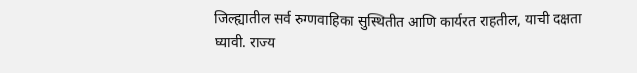जिल्ह्यातील सर्व रुग्णवाहिका सुस्थितीत आणि कार्यरत राहतील, याची दक्षता घ्यावी. राज्य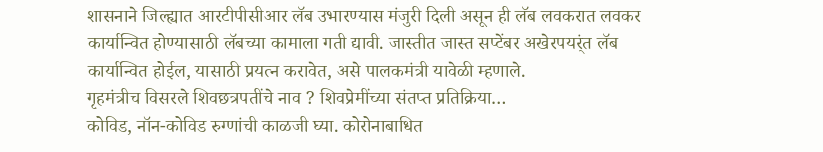शासनाने जिल्ह्यात आरटीपीसीआर लॅब उभारण्यास मंजुरी दिली असून ही लॅब लवकरात लवकर कार्यान्वित होण्यासाठी लॅबच्या कामाला गती द्यावी. जास्तीत जास्त सप्टेंबर अखेरपयर्ंत लॅब कार्यान्वित होईल, यासाठी प्रयत्न करावेत, असे पालकमंत्री यावेळी म्हणाले.
गृहमंत्रीच विसरले शिवछत्रपतींचे नाव ? शिवप्रेमींच्या संतप्त प्रतिक्रिया…
कोविड, नॉन-कोविड रुग्णांची काळजी घ्या. कोरोनाबाधित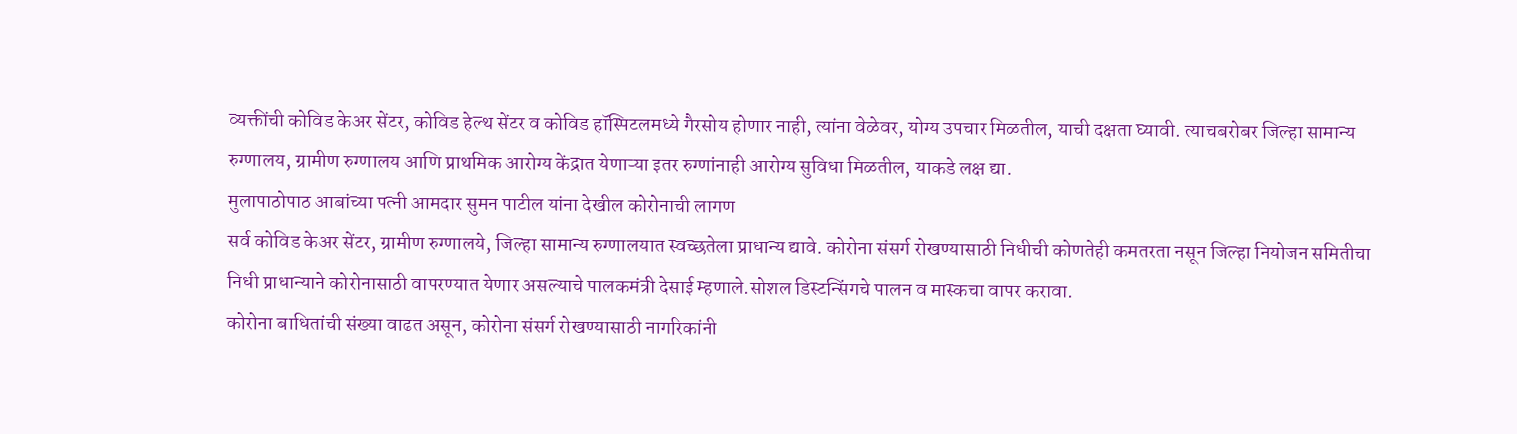व्यक्तींची कोविड केअर सेंटर, कोविड हेल्थ सेंटर व कोविड हॉस्पिटलमध्ये गैरसोय होणार नाही, त्यांना वेळेवर, योग्य उपचार मिळतील, याची दक्षता घ्यावी. त्याचबरोबर जिल्हा सामान्य रुग्णालय, ग्रामीण रुग्णालय आणि प्राथमिक आरोग्य केंद्रात येणाऱ्या इतर रुग्णांनाही आरोग्य सुविधा मिळतील, याकडे लक्ष द्या.
मुलापाठोपाठ आबांच्या पत्नी आमदार सुमन पाटील यांना देखील कोरोनाची लागण
सर्व कोविड केअर सेंटर, ग्रामीण रुग्णालये, जिल्हा सामान्य रुग्णालयात स्वच्छतेला प्राधान्य द्यावे. कोरोना संसर्ग रोखण्यासाठी निधीची कोणतेही कमतरता नसून जिल्हा नियोजन समितीचा निधी प्राधान्याने कोरोनासाठी वापरण्यात येणार असल्याचे पालकमंत्री देसाई म्हणाले.सोशल डिस्टन्सिंगचे पालन व मास्कचा वापर करावा.
कोरोना बाधितांची संख्या वाढत असून, कोरोना संसर्ग रोखण्यासाठी नागरिकांनी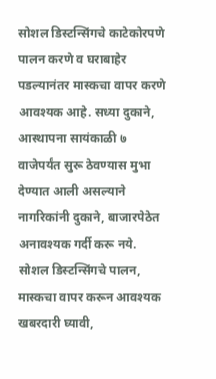सोशल डिस्टन्सिंगचे काटेकोरपणे पालन करणे व घराबाहेर पडल्यानंतर मास्कचा वापर करणे आवश्यक आहे. सध्या दुकाने, आस्थापना सायंकाळी ७ वाजेपर्यंत सुरू ठेवण्यास मुभा देण्यात आली असल्याने नागरिकांनी दुकाने, बाजारपेठेत अनावश्यक गर्दी करू नये.
सोशल डिस्टन्सिंगचे पालन, मास्कचा वापर करून आवश्यक खबरदारी घ्यावी,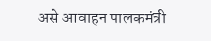असे आवाहन पालकमंत्री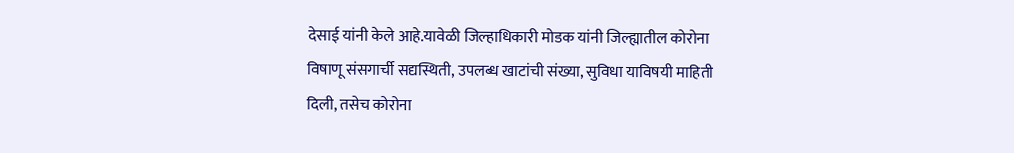देसाई यांनी केले आहे.यावेळी जिल्हाधिकारी मोडक यांनी जिल्ह्यातील कोरोना विषाणू संसगार्ची सद्यस्थिती, उपलब्ध खाटांची संख्या, सुविधा याविषयी माहिती दिली, तसेच कोरोना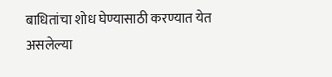बाधितांचा शोध घेण्यासाठी करण्यात येत असलेल्या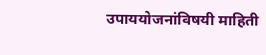उपाययोजनांविषयी माहिती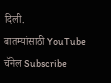दिली.
बातम्यांसाठी YouTube चॅनेल Subscribe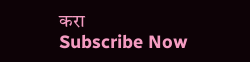करा
Subscribe Now